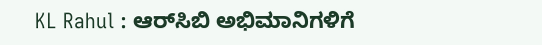KL Rahul : ಆರ್‌ಸಿಬಿ ಅಭಿಮಾನಿಗಳಿಗೆ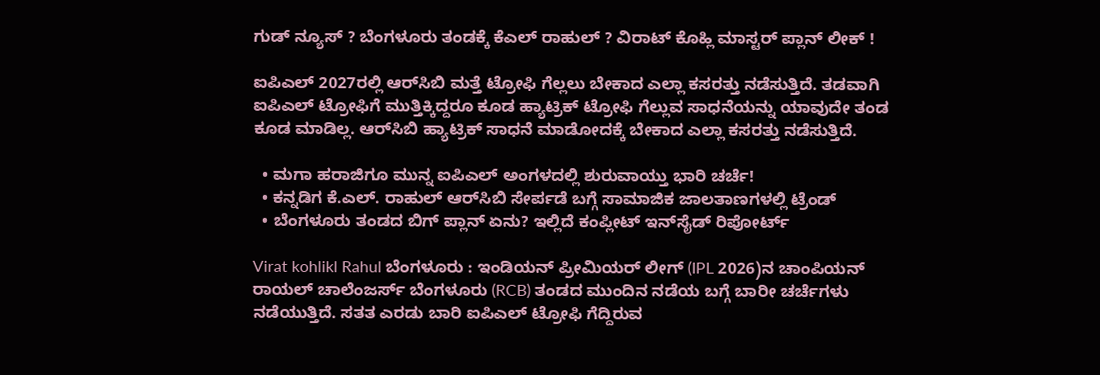ಗುಡ್ ನ್ಯೂಸ್ ? ಬೆಂಗಳೂರು ತಂಡಕ್ಕೆ ಕೆಎಲ್‌ ರಾಹುಲ್‌ ? ವಿರಾಟ್ ಕೊಹ್ಲಿ ಮಾಸ್ಟರ್ ಪ್ಲಾನ್ ಲೀಕ್ !

ಐಪಿಎಲ್‌ 2027ರಲ್ಲಿ ಆರ್‌ಸಿಬಿ ಮತ್ತೆ ಟ್ರೋಫಿ ಗೆಲ್ಲಲು ಬೇಕಾದ ಎಲ್ಲಾ ಕಸರತ್ತು ನಡೆಸುತ್ತಿದೆ. ತಡವಾಗಿ ಐಪಿಎಲ್‌ ಟ್ರೋಫಿಗೆ ಮುತ್ತಿಕ್ಕಿದ್ದರೂ ಕೂಡ ಹ್ಯಾಟ್ರಿಕ್‌ ಟ್ರೋಫಿ ಗೆಲ್ಲುವ ಸಾಧನೆಯನ್ನು ಯಾವುದೇ ತಂಡ ಕೂಡ ಮಾಡಿಲ್ಲ. ಆರ್‌ಸಿಬಿ ಹ್ಯಾಟ್ರಿಕ್‌ ಸಾಧನೆ ಮಾಡೋದಕ್ಕೆ ಬೇಕಾದ ಎಲ್ಲಾ ಕಸರತ್ತು ನಡೆಸುತ್ತಿದೆ.

  • ಮಗಾ ಹರಾಜಿಗೂ ಮುನ್ನ ಐಪಿಎಲ್ ಅಂಗಳದಲ್ಲಿ ಶುರುವಾಯ್ತು ಭಾರಿ ಚರ್ಚೆ!
  • ಕನ್ನಡಿಗ ಕೆ.ಎಲ್. ರಾಹುಲ್ ಆರ್‌ಸಿಬಿ ಸೇರ್ಪಡೆ ಬಗ್ಗೆ ಸಾಮಾಜಿಕ ಜಾಲತಾಣಗಳಲ್ಲಿ ಟ್ರೆಂಡ್
  • ಬೆಂಗಳೂರು ತಂಡದ ಬಿಗ್ ಪ್ಲಾನ್ ಏನು? ಇಲ್ಲಿದೆ ಕಂಪ್ಲೀಟ್ ಇನ್‌ಸೈಡ್ ರಿಪೋರ್ಟ್

Virat kohlikl Rahul ಬೆಂಗಳೂರು : ಇಂಡಿಯನ್ ಪ್ರೀಮಿಯರ್ ಲೀಗ್ (IPL 2026)ನ ಚಾಂಪಿಯನ್‌ ರಾಯಲ್ ಚಾಲೆಂಜರ್ಸ್ ಬೆಂಗಳೂರು (RCB) ತಂಡದ ಮುಂದಿನ ನಡೆಯ ಬಗ್ಗೆ ಬಾರೀ ಚರ್ಚೆಗಳು ನಡೆಯುತ್ತಿದೆ. ಸತತ ಎರಡು ಬಾರಿ ಐಪಿಎಲ್‌ ಟ್ರೋಫಿ ಗೆದ್ದಿರುವ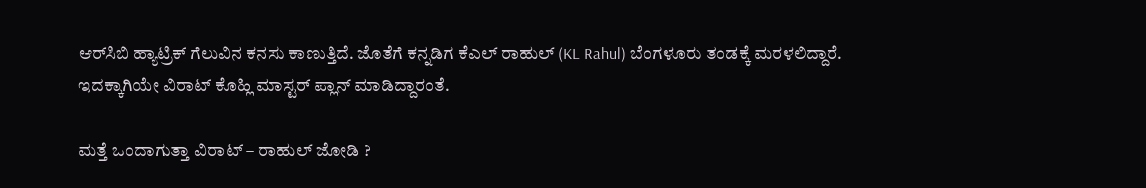ಆರ್‌ಸಿಬಿ ಹ್ಯಾಟ್ರಿಕ್‌ ಗೆಲುವಿನ ಕನಸು ಕಾಣುತ್ತಿದೆ. ಜೊತೆಗೆ ಕನ್ನಡಿಗ ಕೆಎಲ್‌ ರಾಹುಲ್‌ (KL Rahul) ಬೆಂಗಳೂರು ತಂಡಕ್ಕೆ ಮರಳಲಿದ್ದಾರೆ. ಇದಕ್ಕಾಗಿಯೇ ವಿರಾಟ್‌ ಕೊಹ್ಲಿ ಮಾಸ್ಟರ್‌ ಪ್ಲಾನ್‌ ಮಾಡಿದ್ದಾರಂತೆ.

ಮತ್ತೆ ಒಂದಾಗುತ್ತಾ ವಿರಾಟ್ – ರಾಹುಲ್ ಜೋಡಿ ?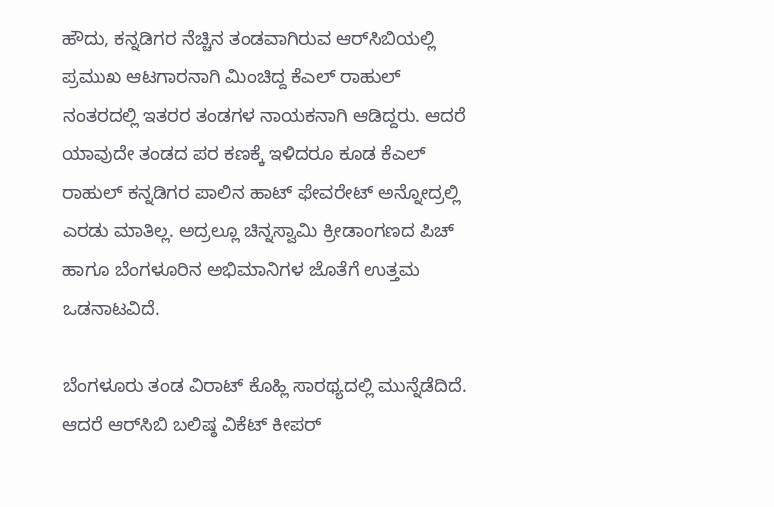ಹೌದು, ಕನ್ನಡಿಗರ ನೆಚ್ಚಿನ ತಂಡವಾಗಿರುವ ಆರ್‌ಸಿಬಿಯಲ್ಲಿ ಪ್ರಮುಖ ಆಟಗಾರನಾಗಿ ಮಿಂಚಿದ್ದ ಕೆಎಲ್ ರಾಹುಲ್ ನಂತರದಲ್ಲಿ ಇತರರ ತಂಡಗಳ ನಾಯಕನಾಗಿ ಆಡಿದ್ದರು. ಆದರೆ ಯಾವುದೇ ತಂಡದ ಪರ ಕಣಕ್ಕೆ ಇಳಿದರೂ ಕೂಡ ಕೆಎಲ್‌ ರಾಹುಲ್‌ ಕನ್ನಡಿಗರ ಪಾಲಿನ ಹಾಟ್‌ ಫೇವರೇಟ್‌ ಅನ್ನೋದ್ರಲ್ಲಿ ಎರಡು ಮಾತಿಲ್ಲ. ಅದ್ರಲ್ಲೂ ಚಿನ್ನಸ್ವಾಮಿ ಕ್ರೀಡಾಂಗಣದ ಪಿಚ್‌ ಹಾಗೂ ಬೆಂಗಳೂರಿನ ಅಭಿಮಾನಿಗಳ ಜೊತೆಗೆ ಉತ್ತಮ ಒಡನಾಟವಿದೆ.

ಬೆಂಗಳೂರು ತಂಡ ವಿರಾಟ್‌ ಕೊಹ್ಲಿ ಸಾರಥ್ಯದಲ್ಲಿ ಮುನ್ನೆಡೆದಿದೆ. ಆದರೆ ಆರ್‌ಸಿಬಿ ಬಲಿಷ್ಠ ವಿಕೆಟ್‌ ಕೀಪರ್‌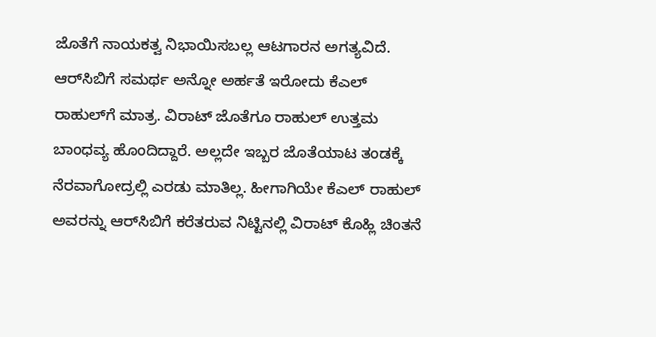ಜೊತೆಗೆ ನಾಯಕತ್ವ ನಿಭಾಯಿಸಬಲ್ಲ ಆಟಗಾರನ ಅಗತ್ಯವಿದೆ. ಆರ್‌ಸಿಬಿಗೆ ಸಮರ್ಥ ಅನ್ನೋ ಅರ್ಹತೆ ಇರೋದು ಕೆಎಲ್‌ ರಾಹುಲ್‌ಗೆ ಮಾತ್ರ. ವಿರಾಟ್‌ ಜೊತೆಗೂ ರಾಹುಲ್‌ ಉತ್ತಮ ಬಾಂಧವ್ಯ ಹೊಂದಿದ್ದಾರೆ. ಅಲ್ಲದೇ ಇಬ್ಬರ ಜೊತೆಯಾಟ ತಂಡಕ್ಕೆ ನೆರವಾಗೋದ್ರಲ್ಲಿ ಎರಡು ಮಾತಿಲ್ಲ. ಹೀಗಾಗಿಯೇ ಕೆಎಲ್‌ ರಾಹುಲ್‌ ಅವರನ್ನು ಆರ್‌ಸಿಬಿಗೆ ಕರೆತರುವ ನಿಟ್ಟಿನಲ್ಲಿ ವಿರಾಟ್‌ ಕೊಹ್ಲಿ ಚಿಂತನೆ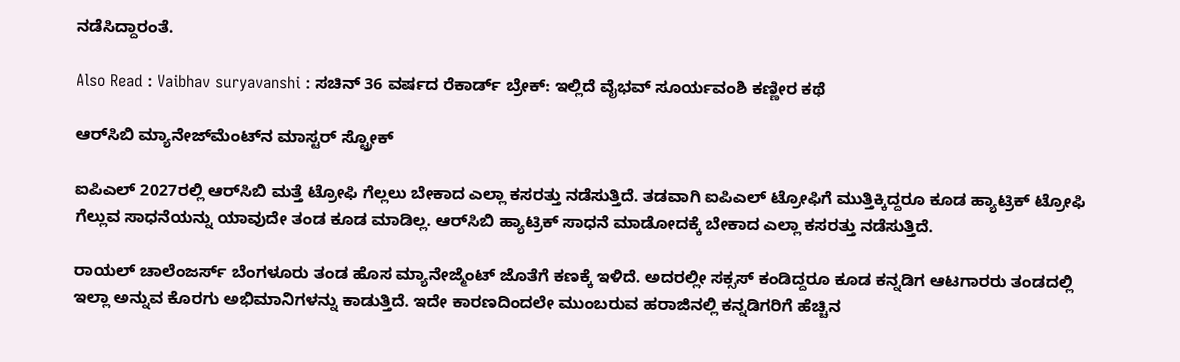ನಡೆಸಿದ್ದಾರಂತೆ.

Also Read : Vaibhav suryavanshi : ಸಚಿನ್ 36 ವರ್ಷದ ರೆಕಾರ್ಡ್ ಬ್ರೇಕ್: ಇಲ್ಲಿದೆ ವೈಭವ್‌ ಸೂರ್ಯವಂಶಿ ಕಣ್ಣೀರ ಕಥೆ

ಆರ್‌ಸಿಬಿ ಮ್ಯಾನೇಜ್‌ಮೆಂಟ್‌ನ ಮಾಸ್ಟರ್ ಸ್ಟ್ರೋಕ್

ಐಪಿಎಲ್‌ 2027ರಲ್ಲಿ ಆರ್‌ಸಿಬಿ ಮತ್ತೆ ಟ್ರೋಫಿ ಗೆಲ್ಲಲು ಬೇಕಾದ ಎಲ್ಲಾ ಕಸರತ್ತು ನಡೆಸುತ್ತಿದೆ. ತಡವಾಗಿ ಐಪಿಎಲ್‌ ಟ್ರೋಫಿಗೆ ಮುತ್ತಿಕ್ಕಿದ್ದರೂ ಕೂಡ ಹ್ಯಾಟ್ರಿಕ್‌ ಟ್ರೋಫಿ ಗೆಲ್ಲುವ ಸಾಧನೆಯನ್ನು ಯಾವುದೇ ತಂಡ ಕೂಡ ಮಾಡಿಲ್ಲ. ಆರ್‌ಸಿಬಿ ಹ್ಯಾಟ್ರಿಕ್‌ ಸಾಧನೆ ಮಾಡೋದಕ್ಕೆ ಬೇಕಾದ ಎಲ್ಲಾ ಕಸರತ್ತು ನಡೆಸುತ್ತಿದೆ.

ರಾಯಲ್‌ ಚಾಲೆಂಜರ್ಸ್‌ ಬೆಂಗಳೂರು ತಂಡ ಹೊಸ ಮ್ಯಾನೇಜ್ಮೆಂಟ್‌ ಜೊತೆಗೆ ಕಣಕ್ಕೆ ಇಳಿದೆ. ಅದರಲ್ಲೀ ಸಕ್ಸಸ್‌ ಕಂಡಿದ್ದರೂ ಕೂಡ ಕನ್ನಡಿಗ ಆಟಗಾರರು ತಂಡದಲ್ಲಿ ಇಲ್ಲಾ ಅನ್ನುವ ಕೊರಗು ಅಭಿಮಾನಿಗಳನ್ನು ಕಾಡುತ್ತಿದೆ. ಇದೇ ಕಾರಣದಿಂದಲೇ ಮುಂಬರುವ ಹರಾಜಿನಲ್ಲಿ ಕನ್ನಡಿಗರಿಗೆ ಹೆಚ್ಚಿನ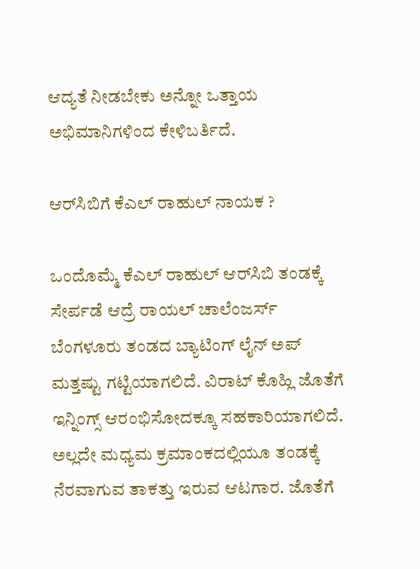ಆದ್ಯತೆ ನೀಡಬೇಕು ಅನ್ನೋ ಒತ್ತಾಯ ಅಭಿಮಾನಿಗಳಿಂದ ಕೇಳಿಬರ್ತಿದೆ.

ಆರ್‌ಸಿಬಿಗೆ ಕೆಎಲ್‌ ರಾಹುಲ್‌ ನಾಯಕ ?

ಒಂದೊಮ್ಮೆ ಕೆಎಲ್‌ ರಾಹುಲ್‌ ಆರ್‌ಸಿಬಿ ತಂಡಕ್ಕೆ ಸೇರ್ಪಡೆ ಆದ್ರೆ ರಾಯಲ್‌ ಚಾಲೆಂಜರ್ಸ್‌ ಬೆಂಗಳೂರು ತಂಡದ ಬ್ಯಾಟಿಂಗ್‌ ಲೈನ್‌ ಅಪ್‌ ಮತ್ತಷ್ಟು ಗಟ್ಟಿಯಾಗಲಿದೆ. ವಿರಾಟ್‌ ಕೊಹ್ಲಿ ಜೊತೆಗೆ ಇನ್ನಿಂಗ್ಸ್‌ ಆರಂಭಿಸೋದಕ್ಕೂ ಸಹಕಾರಿಯಾಗಲಿದೆ. ಅಲ್ಲದೇ ಮಧ್ಯಮ ಕ್ರಮಾಂಕದಲ್ಲಿಯೂ ತಂಡಕ್ಕೆ ನೆರವಾಗುವ ತಾಕತ್ತು ಇರುವ ಆಟಗಾರ. ಜೊತೆಗೆ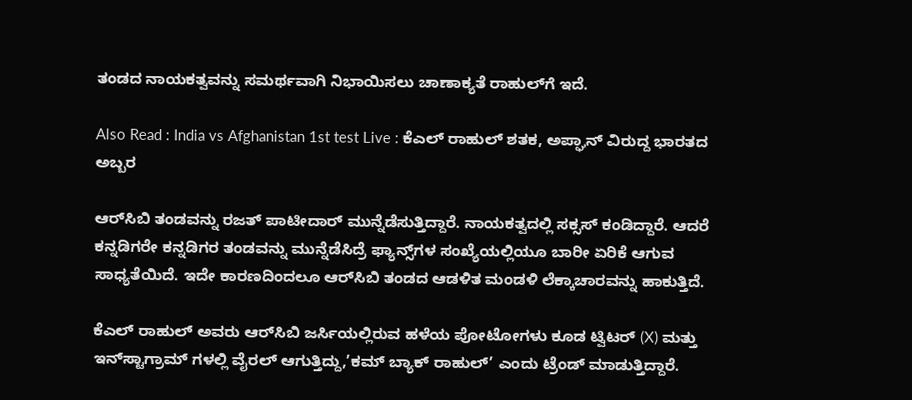ತಂಡದ ನಾಯಕತ್ವವನ್ನು ಸಮರ್ಥವಾಗಿ ನಿಭಾಯಿಸಲು ಚಾಣಾಕ್ಯತೆ ರಾಹುಲ್‌ಗೆ ಇದೆ.

Also Read : India vs Afghanistan 1st test Live : ಕೆಎಲ್‌ ರಾಹುಲ್‌ ಶತಕ, ಅಪ್ಘಾನ್‌ ವಿರುದ್ದ ಭಾರತದ ಅಬ್ಬರ

ಆರ್‌ಸಿಬಿ ತಂಡವನ್ನು ರಜತ್‌ ಪಾಟೀದಾರ್‌ ಮುನ್ನೆಡೆಸುತ್ತಿದ್ದಾರೆ. ನಾಯಕತ್ವದಲ್ಲಿ ಸಕ್ಸಸ್‌ ಕಂಡಿದ್ದಾರೆ. ಆದರೆ ಕನ್ನಡಿಗರೇ ಕನ್ನಡಿಗರ ತಂಡವನ್ನು ಮುನ್ನೆಡೆಸಿದ್ರೆ ಫ್ಯಾನ್ಸ್‌ಗಳ ಸಂಖ್ಯೆಯಲ್ಲಿಯೂ ಬಾರೀ ಏರಿಕೆ ಆಗುವ ಸಾಧ್ಯತೆಯಿದೆ. ಇದೇ ಕಾರಣದಿಂದಲೂ ಆರ್‌ಸಿಬಿ ತಂಡದ ಆಡಳಿತ ಮಂಡಳಿ ಲೆಕ್ಕಾಚಾರವನ್ನು ಹಾಕುತ್ತಿದೆ.

ಕೆಎಲ್‌ ರಾಹುಲ್‌ ಅವರು ಆರ್‌ಸಿಬಿ ಜರ್ಸಿಯಲ್ಲಿರುವ ಹಳೆಯ ಪೋಟೋಗಳು ಕೂಡ ಟ್ವಿಟರ್ (X) ಮತ್ತು ಇನ್‌ಸ್ಟಾಗ್ರಾಮ್‌ ಗಳಲ್ಲಿ ವೈರಲ್‌ ಆಗುತ್ತಿದ್ದು,’ಕಮ್ ಬ್ಯಾಕ್ ರಾಹುಲ್’ ಎಂದು ಟ್ರೆಂಡ್ ಮಾಡುತ್ತಿದ್ದಾರೆ.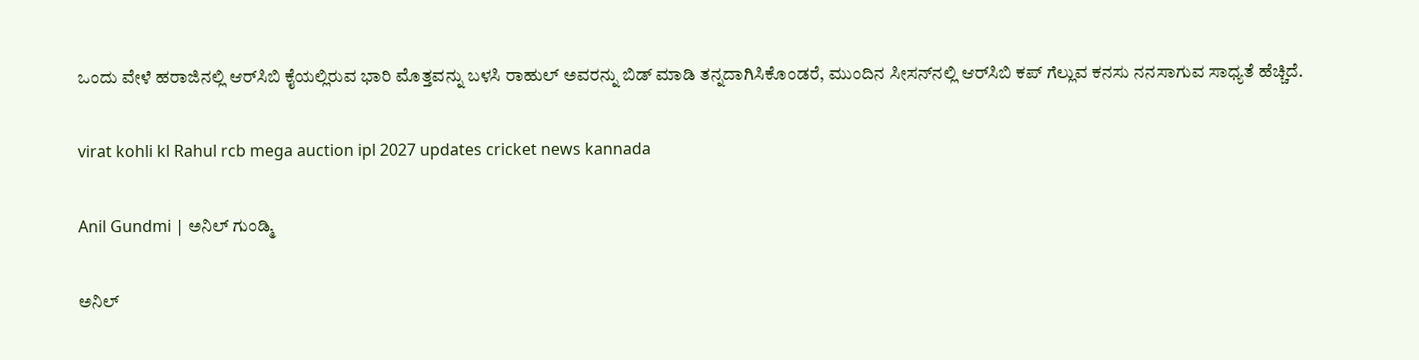ಒಂದು ವೇಳೆ ಹರಾಜಿನಲ್ಲಿ ಆರ್‌ಸಿಬಿ ಕೈಯಲ್ಲಿರುವ ಭಾರಿ ಮೊತ್ತವನ್ನು ಬಳಸಿ ರಾಹುಲ್ ಅವರನ್ನು ಬಿಡ್ ಮಾಡಿ ತನ್ನದಾಗಿಸಿಕೊಂಡರೆ, ಮುಂದಿನ ಸೀಸನ್‌ನಲ್ಲಿ ಆರ್‌ಸಿಬಿ ಕಪ್ ಗೆಲ್ಲುವ ಕನಸು ನನಸಾಗುವ ಸಾಧ್ಯತೆ ಹೆಚ್ಚಿದೆ.

virat kohli kl Rahul rcb mega auction ipl 2027 updates cricket news kannada

Anil Gundmi | ಅನಿಲ್‌ ಗುಂಡ್ಮಿ

ಅನಿಲ್‌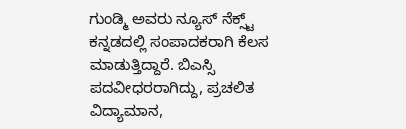ಗುಂಡ್ಮಿ ಅವರು ನ್ಯೂಸ್‌ ನೆಕ್ಸ್ಟ್‌ ಕನ್ನಡದಲ್ಲಿ ಸಂಪಾದಕರಾಗಿ ಕೆಲಸ ಮಾಡುತ್ತಿದ್ದಾರೆ. ಬಿಎಸ್ಸಿ ಪದವೀಧರರಾಗಿದ್ದು, ಪ್ರಚಲಿತ ವಿದ್ಯಾಮಾನ,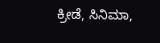ಕ್ರೀಡೆ, ಸಿನಿಮಾ,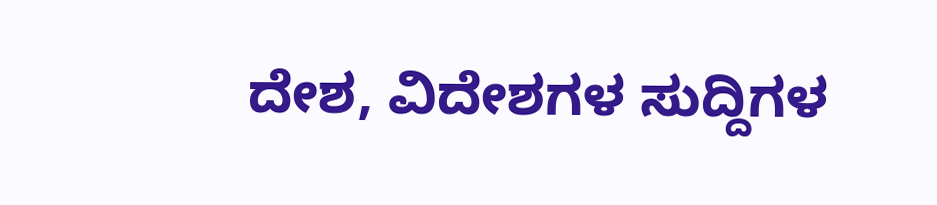ದೇಶ, ವಿದೇಶಗಳ ಸುದ್ದಿಗಳ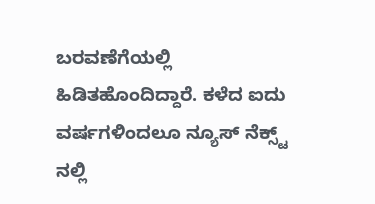ಬರವಣೆಗೆಯಲ್ಲಿ ಹಿಡಿತಹೊಂದಿದ್ದಾರೆ. ಕಳೆದ ಐದು ವರ್ಷಗಳಿಂದಲೂ ನ್ಯೂಸ್‌ ನೆಕ್ಸ್ಟ್‌ ನಲ್ಲಿ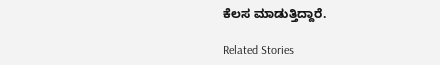ಕೆಲಸ ಮಾಡುತ್ತಿದ್ದಾರೆ.

Related Stories